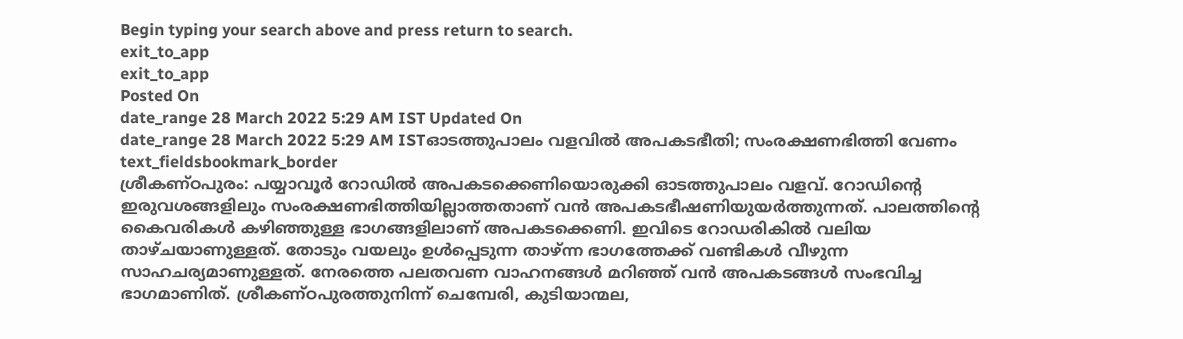Begin typing your search above and press return to search.
exit_to_app
exit_to_app
Posted On
date_range 28 March 2022 5:29 AM IST Updated On
date_range 28 March 2022 5:29 AM ISTഓടത്തുപാലം വളവിൽ അപകടഭീതി; സംരക്ഷണഭിത്തി വേണം
text_fieldsbookmark_border
ശ്രീകണ്ഠപുരം: പയ്യാവൂർ റോഡിൽ അപകടക്കെണിയൊരുക്കി ഓടത്തുപാലം വളവ്. റോഡിന്റെ ഇരുവശങ്ങളിലും സംരക്ഷണഭിത്തിയില്ലാത്തതാണ് വൻ അപകടഭീഷണിയുയർത്തുന്നത്. പാലത്തിന്റെ കൈവരികൾ കഴിഞ്ഞുള്ള ഭാഗങ്ങളിലാണ് അപകടക്കെണി. ഇവിടെ റോഡരികിൽ വലിയ താഴ്ചയാണുള്ളത്. തോടും വയലും ഉൾപ്പെടുന്ന താഴ്ന്ന ഭാഗത്തേക്ക് വണ്ടികൾ വീഴുന്ന സാഹചര്യമാണുള്ളത്. നേരത്തെ പലതവണ വാഹനങ്ങൾ മറിഞ്ഞ് വൻ അപകടങ്ങൾ സംഭവിച്ച ഭാഗമാണിത്. ശ്രീകണ്ഠപുരത്തുനിന്ന് ചെമ്പേരി, കുടിയാന്മല,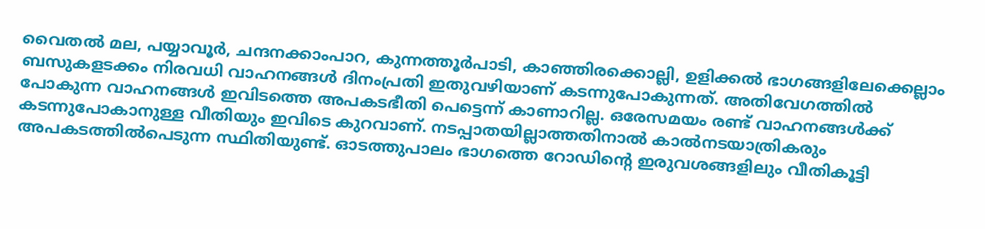വൈതൽ മല, പയ്യാവൂർ, ചന്ദനക്കാംപാറ, കുന്നത്തൂർപാടി, കാഞ്ഞിരക്കൊല്ലി, ഉളിക്കൽ ഭാഗങ്ങളിലേക്കെല്ലാം ബസുകളടക്കം നിരവധി വാഹനങ്ങൾ ദിനംപ്രതി ഇതുവഴിയാണ് കടന്നുപോകുന്നത്. അതിവേഗത്തിൽ പോകുന്ന വാഹനങ്ങൾ ഇവിടത്തെ അപകടഭീതി പെട്ടെന്ന് കാണാറില്ല. ഒരേസമയം രണ്ട് വാഹനങ്ങൾക്ക് കടന്നുപോകാനുള്ള വീതിയും ഇവിടെ കുറവാണ്. നടപ്പാതയില്ലാത്തതിനാൽ കാൽനടയാത്രികരും അപകടത്തിൽപെടുന്ന സ്ഥിതിയുണ്ട്. ഓടത്തുപാലം ഭാഗത്തെ റോഡിന്റെ ഇരുവശങ്ങളിലും വീതികൂട്ടി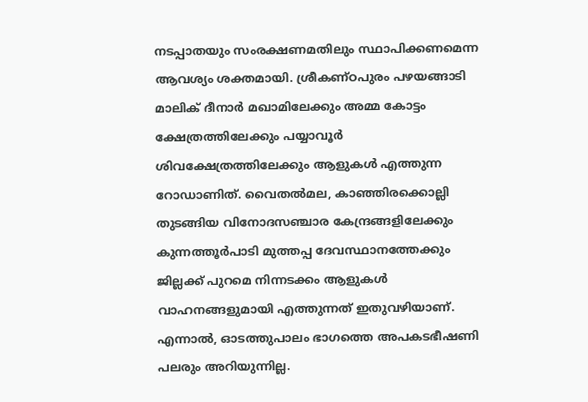നടപ്പാതയും സംരക്ഷണമതിലും സ്ഥാപിക്കണമെന്ന ആവശ്യം ശക്തമായി. ശ്രീകണ്ഠപുരം പഴയങ്ങാടി മാലിക് ദീനാർ മഖാമിലേക്കും അമ്മ കോട്ടം ക്ഷേത്രത്തിലേക്കും പയ്യാവൂർ ശിവക്ഷേത്രത്തിലേക്കും ആളുകൾ എത്തുന്ന റോഡാണിത്. വൈതൽമല, കാഞ്ഞിരക്കൊല്ലി തുടങ്ങിയ വിനോദസഞ്ചാര കേന്ദ്രങ്ങളിലേക്കും കുന്നത്തൂർപാടി മുത്തപ്പ ദേവസ്ഥാനത്തേക്കും ജില്ലക്ക് പുറമെ നിന്നടക്കം ആളുകൾ വാഹനങ്ങളുമായി എത്തുന്നത് ഇതുവഴിയാണ്. എന്നാൽ, ഓടത്തുപാലം ഭാഗത്തെ അപകടഭീഷണി പലരും അറിയുന്നില്ല.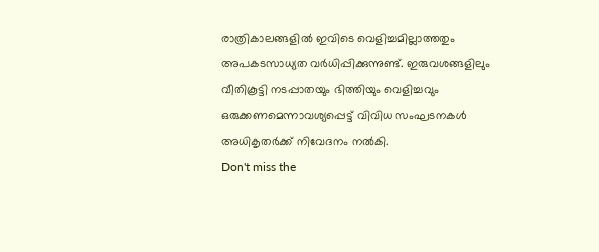രാത്രികാലങ്ങളിൽ ഇവിടെ വെളിച്ചമില്ലാത്തതും അപകടസാധ്യത വർധിപ്പിക്കുന്നുണ്ട്. ഇരുവശങ്ങളിലും വീതികൂട്ടി നടപ്പാതയും ഭിത്തിയും വെളിച്ചവും ഒരുക്കണമെന്നാവശ്യപ്പെട്ട് വിവിധ സംഘടനകൾ അധികൃതർക്ക് നിവേദനം നൽകി.
Don't miss the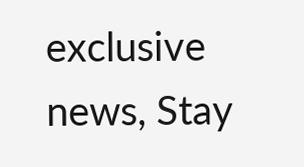exclusive news, Stay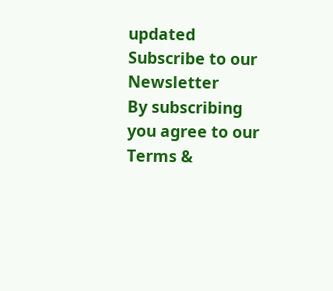updated
Subscribe to our Newsletter
By subscribing you agree to our Terms &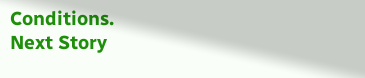Conditions.
Next Story